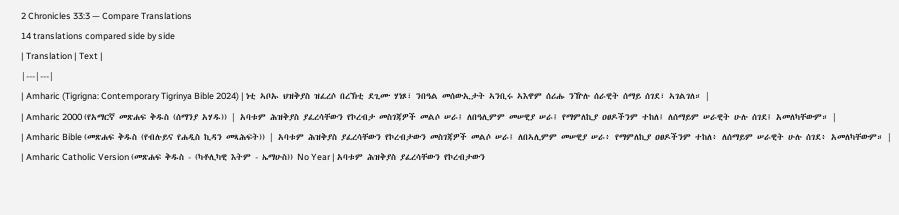2 Chronicles 33:3 — Compare Translations
14 translations compared side by side
| Translation | Text |
|---|---|
| Amharic (Tigrigna: Contemporary Tigrinya Bible 2024) | ነቲ ኣቦኡ ህዝቅያስ ዝፈረሶ በረኽቲ ደጊሙ ሃነጾ፣ ንበዓል መሰውኢታት ኣንቢሩ ኣእዋም ሰሪሑ ንዅሉ ሰራዊት ሰማይ ሰገደ፣ ኣገልገለ። |
| Amharic 2000 (የአማርኛ መጽሐፍ ቅዱስ (ሰማንያ አሃዱ)) | አባቱም ሕዝቅያስ ያፈረሳቸውን የኮረብታ መስገጃዎች መልሶ ሠራ፤ ለበዓሊምም መሠዊያ ሠራ፤ የማምለኪያ ዐፀዶችንም ተከለ፤ ለሰማይም ሠራዊት ሁሉ ሰገደ፤ አመለካቸውም። |
| Amharic Bible (መጽሐፍ ቅዱስ (የብሉይና የሐዲስ ኪዳን መጻሕፍት)) | አባቱም ሕዝቅያስ ያፈረሳቸውን የኮረብታውን መስገጃዎች መልሶ ሠራ፤ ለበኣሊምም መሠዊያ ሠራ፥ የማምለኪያ ዐፀዶችንም ተከለ፥ ለሰማይም ሠራዊት ሁሉ ሰገደ፥ አመለካቸውም። |
| Amharic Catholic Version (መጽሐፍ ቅዱስ - (ካቶሊካዊ እትም - ኤማሁስ)) No Year | አባቱም ሕዝቅያስ ያፈረሳቸውን የኮረብታውን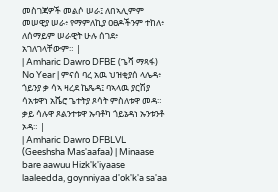መስገጃዎች መልሶ ሠራ፤ ለበኣሊምም መሠዊያ ሠራ፥ የማምለኪያ ዐፀዶችንም ተከለ፥ ለሰማይም ሠራዊት ሁሉ ሰገደ፥ አገለገላቸውም። |
| Amharic Dawro DFBE (ጌሻ ማጻፋ) No Year | ምናሰ ባረ አዉ ህዝቂያሰ ላሌዳ፥ ጎይንያ ቃ ሳኣ ዛረደ ኬጼዳ፤ ባኣላዉ ያርሽያ ሳአቱዋነ አሼሮ ጌተትያ ጾሳት ምስለቱዋ መዳ። ቃይ ሳሉዋ ጾልንተቱዋ ኡባቶካ ጎይኔዳነ ኡንቱንቶ ኦዳ። |
| Amharic Dawro DFBLVL (Geeshsha Mas'aafaa) | Minaase bare aawuu Hizk'k'iyaase laaleedda, goynniyaa d'ok'k'a sa'aa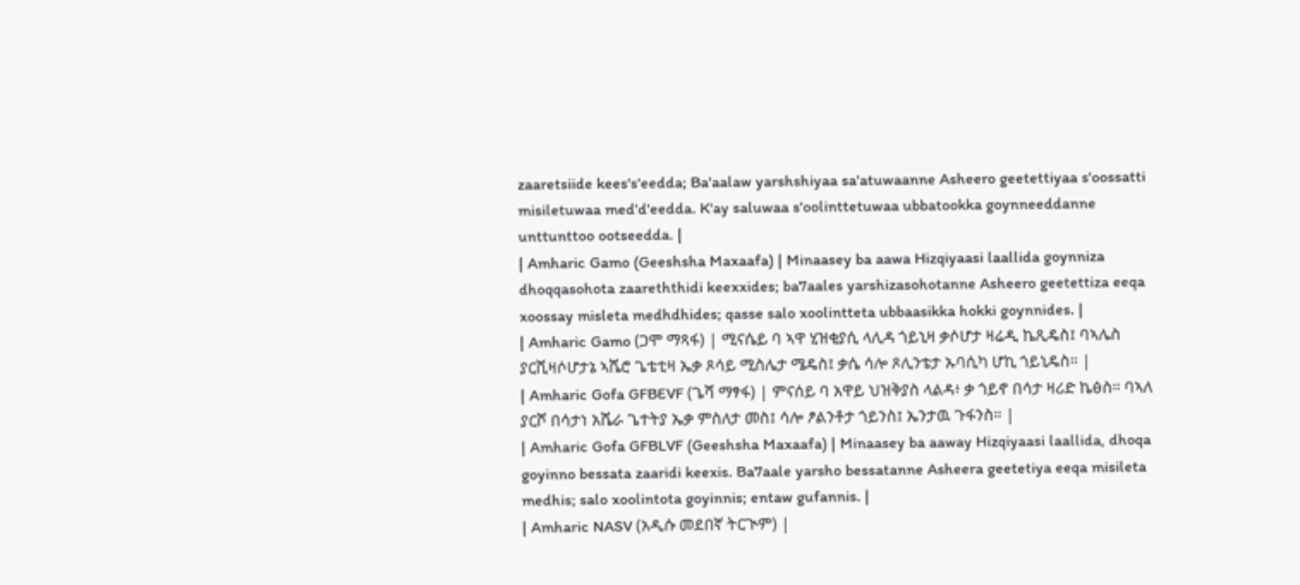zaaretsiide kees's'eedda; Ba'aalaw yarshshiyaa sa'atuwaanne Asheero geetettiyaa s'oossatti misiletuwaa med'd'eedda. K'ay saluwaa s'oolinttetuwaa ubbatookka goynneeddanne unttunttoo ootseedda. |
| Amharic Gamo (Geeshsha Maxaafa) | Minaasey ba aawa Hizqiyaasi laallida goynniza dhoqqasohota zaareththidi keexxides; ba7aales yarshizasohotanne Asheero geetettiza eeqa xoossay misleta medhdhides; qasse salo xoolintteta ubbaasikka hokki goynnides. |
| Amharic Gamo (ጋሞ ማጻፋ) | ሚናሴይ ባ ኣዋ ሂዝቂያሲ ላሊዳ ጎይኒዛ ቃሶሆታ ዛሬዲ ኬጺዴስ፤ ባኣሌስ ያርሺዛሶሆታኔ ኣሼሮ ጌቴቲዛ ኤቃ ጾሳይ ሚስሌታ ሜዴስ፤ ቃሴ ሳሎ ጾሊንቴታ ኡባሲካ ሆኪ ጎይኒዴስ። |
| Amharic Gofa GFBEVF (ጌሻ ማፃፋ) | ምናሰይ ባ አዋይ ህዝቅያስ ላልዳ፥ ቃ ጎይኖ በሳታ ዛሪድ ኬፅስ። ባኣለ ያርሾ በሳታነ አሼራ ጌተትያ ኤቃ ምስለታ መስ፤ ሳሎ ፆልንቶታ ጎይንስ፤ ኤንታዉ ጉፋንስ። |
| Amharic Gofa GFBLVF (Geeshsha Maxaafa) | Minaasey ba aaway Hizqiyaasi laallida, dhoqa goyinno bessata zaaridi keexis. Ba7aale yarsho bessatanne Asheera geetetiya eeqa misileta medhis; salo xoolintota goyinnis; entaw gufannis. |
| Amharic NASV (አዲሱ መደበኛ ትርጒም) |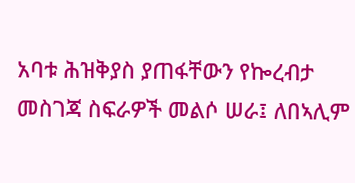አባቱ ሕዝቅያስ ያጠፋቸውን የኰረብታ መስገጃ ስፍራዎች መልሶ ሠራ፤ ለበኣሊም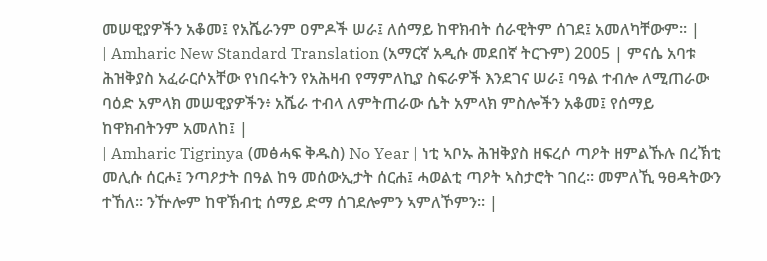መሠዊያዎችን አቆመ፤ የአሼራንም ዐምዶች ሠራ፤ ለሰማይ ከዋክብት ሰራዊትም ሰገደ፤ አመለካቸውም። |
| Amharic New Standard Translation (አማርኛ አዲሱ መደበኛ ትርጉም) 2005 | ምናሴ አባቱ ሕዝቅያስ አፈራርሶአቸው የነበሩትን የአሕዛብ የማምለኪያ ስፍራዎች እንደገና ሠራ፤ ባዓል ተብሎ ለሚጠራው ባዕድ አምላክ መሠዊያዎችን፥ አሼራ ተብላ ለምትጠራው ሴት አምላክ ምስሎችን አቆመ፤ የሰማይ ከዋክብትንም አመለከ፤ |
| Amharic Tigrinya (መፅሓፍ ቅዱስ) No Year | ነቲ ኣቦኡ ሕዝቅያስ ዘፍረሶ ጣዖት ዘምልኹሉ በረኽቲ መሊሱ ሰርሖ፤ ንጣዖታት በዓል ከዓ መሰውኢታት ሰርሐ፤ ሓወልቲ ጣዖት ኣስታሮት ገበረ። መምለኺ ዓፀዳትውን ተኸለ። ንዅሎም ከዋኽብቲ ሰማይ ድማ ሰገደሎምን ኣምለኾምን። |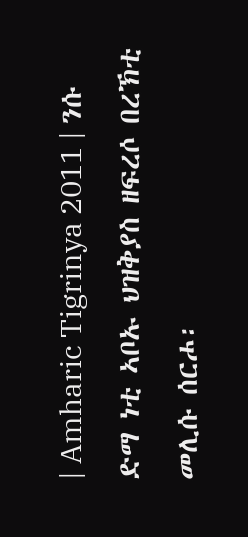| Amharic Tigrinya 2011 | ንሱ ድማ ነቲ ኣቦኡ ህዝቅያስ ዘፍረሶ በረኽቲ መሊሱ ሰርሖ፡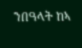ንበዓላት ከኣ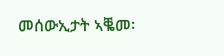መሰውኢታት ኣቘመ፡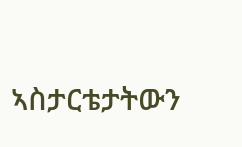ኣስታርቴታትውን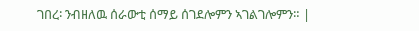ገበረ፡ ንብዘለዉ ሰራውቲ ሰማይ ሰገደሎምን ኣገልገሎምን። |